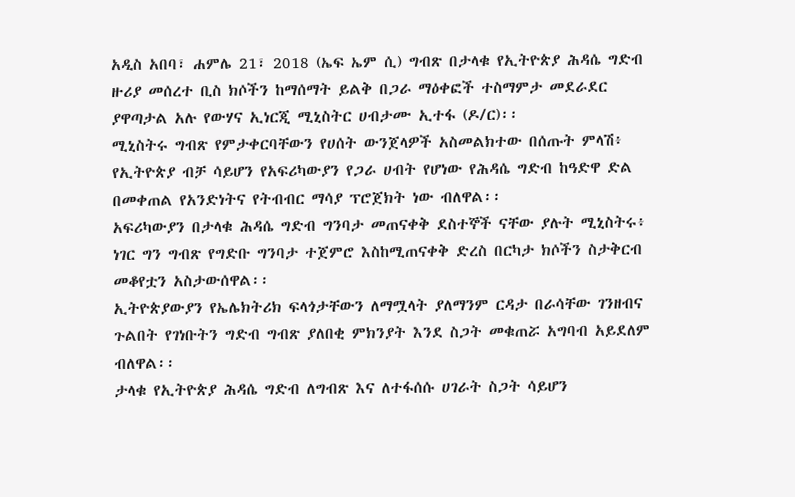አዲስ አበባ፣ ሐምሌ 21፣ 2018 (ኤፍ ኤም ሲ) ግብጽ በታላቁ የኢትዮጵያ ሕዳሴ ግድብ ዙሪያ መሰረተ ቢስ ክሶችን ከማሰማት ይልቅ በጋራ ማዕቀፎች ተስማምታ መደራደር ያዋጣታል አሉ የውሃና ኢነርጂ ሚኒስትር ሀብታሙ ኢተፋ (ዶ/ር)፡፡
ሚኒስትሩ ግብጽ የምታቀርባቸውን የሀሰት ውንጀላዎች አስመልክተው በሰጡት ምላሽ፥ የኢትዮጵያ ብቻ ሳይሆን የአፍሪካውያን የጋራ ሀብት የሆነው የሕዳሴ ግድብ ከዓድዋ ድል በመቀጠል የአንድነትና የትብብር ማሳያ ፕሮጀክት ነው ብለዋል፡፡
አፍሪካውያን በታላቁ ሕዳሴ ግድብ ግንባታ መጠናቀቅ ደስተኞች ናቸው ያሉት ሚኒስትሩ፥ ነገር ግን ግብጽ የግድቡ ግንባታ ተጀምሮ እስከሚጠናቀቅ ድረስ በርካታ ክሶችን ስታቅርብ መቆየቷን አስታውሰዋል፡፡
ኢትዮጵያውያን የኤሌክትሪክ ፍላጎታቸውን ለማሟላት ያለማንም ርዳታ በራሳቸው ገንዘብና ጉልበት የገነቡትን ግድብ ግብጽ ያለበቂ ምክንያት እንደ ስጋት መቁጠሯ አግባብ አይደለም ብለዋል፡፡
ታላቁ የኢትዮጵያ ሕዳሴ ግድብ ለግብጽ እና ለተፋሰሱ ሀገራት ስጋት ሳይሆን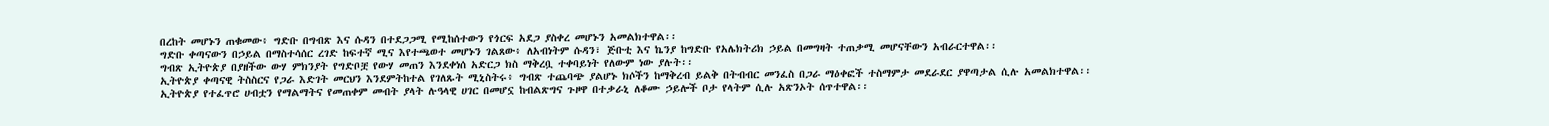በረከት መሆኑን ጠቁመው፥ ግድቡ በግብጽ እና ሱዳን በተደጋጋሚ የሚከሰተውን የጎርፍ አደጋ ያስቀረ መሆኑን አመልክተዋል፡፡
ግድቡ ቀጣናውን በኃይል በማስተሳሰር ረገድ ከፍተኛ ሚና እየተጫወተ መሆኑን ገልጸው፥ ለአብነትም ሱዳን፣ ጅቡቲ እና ኬንያ ከግድቡ የአሌክትሪክ ኃይል በመግዛት ተጠቃሚ መሆናቸውን አብራርተዋል፡፡
ግብጽ ኢትዮጵያ በያዘችው ውሃ ምክንያት የግድቦቿ የውሃ መጠን እንደቀነሰ አድርጋ ክስ ማቅረቧ ተቀባይነት የለውም ነው ያሉት፡፡
ኢትዮጵያ ቀጣናዊ ትስስርና የጋራ እድገት መርህን እንደምትከተል የገለጹት ሚኒስትሩ፥ ግብጽ ተጨባጭ ያልሆኑ ክሶችን ከማቅረብ ይልቅ በትብብር መንፈስ በጋራ ማዕቀፎች ተስማምታ መደራደር ያዋጣታል ሲሉ አመልክተዋል፡፡
ኢትዮጵያ የተፈጥሮ ሀብቷን የማልማትና የመጠቀም መብት ያላት ሉዓላዊ ሀገር በመሆኗ ከብልጽግና ጉዞዋ በተቃራኒ ለቆሙ ኃይሎች ቦታ የላትም ሲሉ አጽንኦት ሰጥተዋል፡፡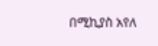በሚኪያስ አየለ